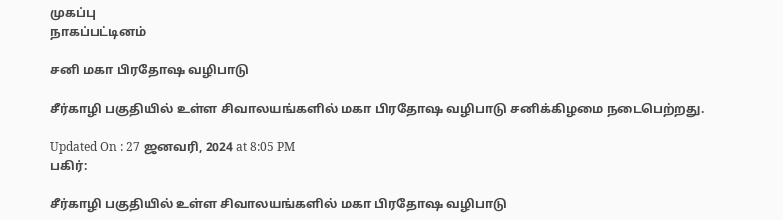முகப்பு
நாகப்பட்டினம்

சனி மகா பிரதோஷ வழிபாடு

சீர்காழி பகுதியில் உள்ள சிவாலயங்களில் மகா பிரதோஷ வழிபாடு சனிக்கிழமை நடைபெற்றது.

Updated On : 27 ஜனவரி, 2024 at 8:05 PM
பகிர்:

சீர்காழி பகுதியில் உள்ள சிவாலயங்களில் மகா பிரதோஷ வழிபாடு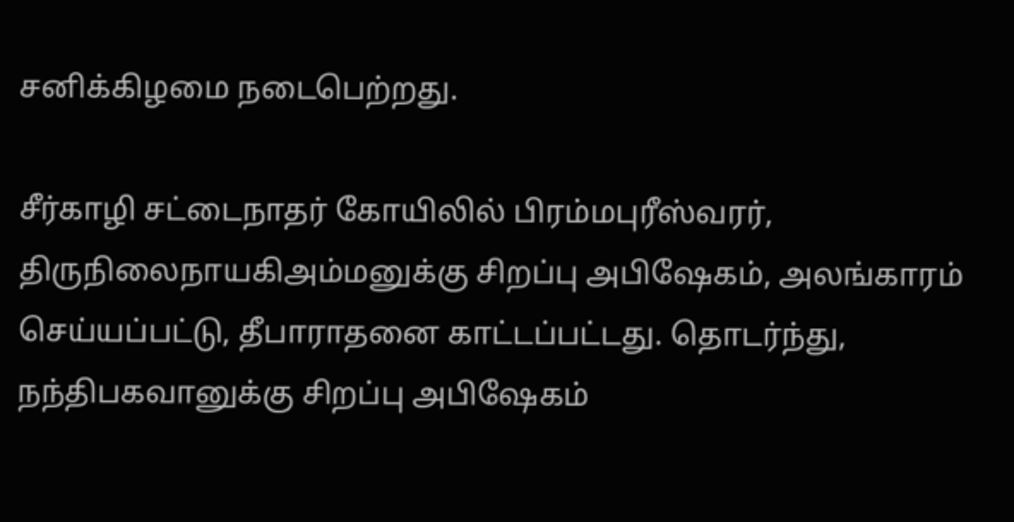சனிக்கிழமை நடைபெற்றது.

சீர்காழி சட்டைநாதர் கோயிலில் பிரம்மபுரீஸ்வரர், திருநிலைநாயகிஅம்மனுக்கு சிறப்பு அபிஷேகம், அலங்காரம் செய்யப்பட்டு, தீபாராதனை காட்டப்பட்டது. தொடர்ந்து, நந்திபகவானுக்கு சிறப்பு அபிஷேகம்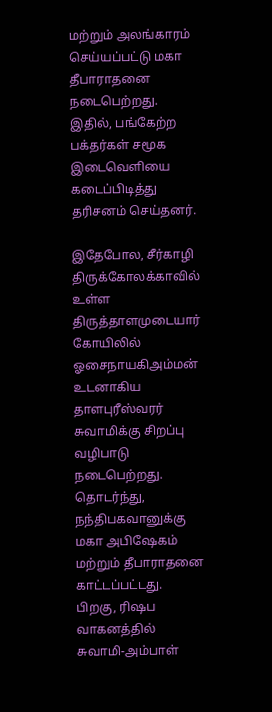மற்றும் அலங்காரம் செய்யப்பட்டு மகா தீபாராதனை நடைபெற்றது. இதில், பங்கேற்ற பக்தர்கள் சமூக இடைவெளியை கடைப்பிடித்து தரிசனம் செய்தனர்.

இதேபோல, சீர்காழி திருக்கோலக்காவில் உள்ள திருத்தாளமுடையார் கோயிலில் ஓசைநாயகிஅம்மன் உடனாகிய தாளபுரீஸ்வரர் சுவாமிக்கு சிறப்பு வழிபாடு நடைபெற்றது. தொடர்ந்து, நந்திபகவானுக்கு மகா அபிஷேகம் மற்றும் தீபாராதனை காட்டப்பட்டது. பிறகு, ரிஷப வாகனத்தில் சுவாமி-அம்பாள்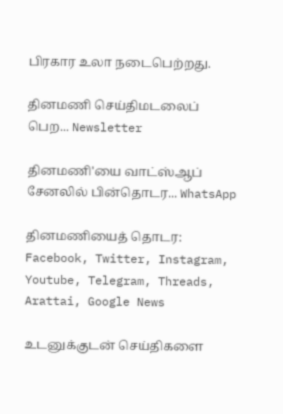பிரகார உலா நடைபெற்றது.

தினமணி செய்திமடலைப் பெற... Newsletter

தினமணி'யை வாட்ஸ்ஆப் சேனலில் பின்தொடர... WhatsApp

தினமணியைத் தொடர: Facebook, Twitter, Instagram, Youtube, Telegram, Threads, Arattai, Google News

உடனுக்குடன் செய்திகளை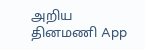அறிய தினமணி App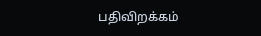பதிவிறக்கம்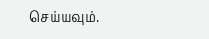செய்யவும்.